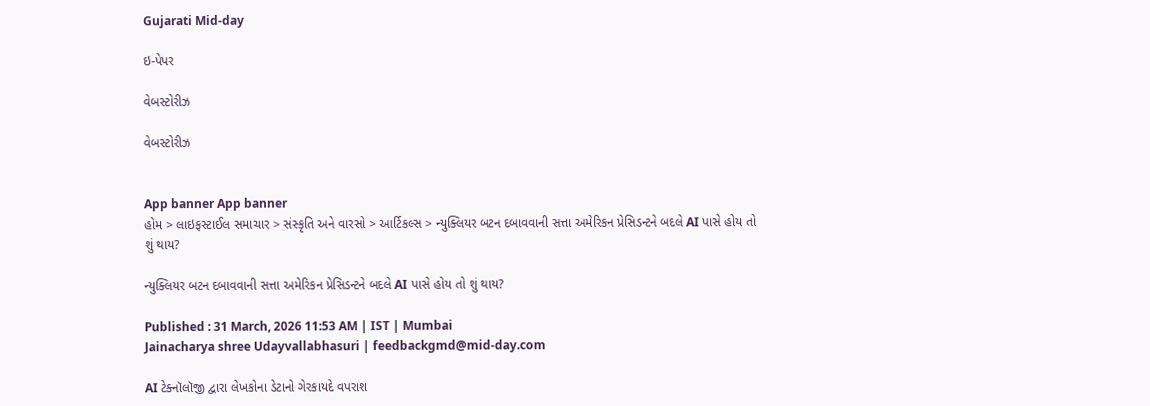Gujarati Mid-day

ઇ-પેપર

વેબસ્ટોરીઝ

વેબસ્ટોરીઝ


App banner App banner
હોમ > લાઇફસ્ટાઈલ સમાચાર > સંસ્કૃતિ અને વારસો > આર્ટિકલ્સ > ન્યુક્લિયર બટન દબાવવાની સત્તા અમેરિકન પ્રેસિડન્ટને બદલે AI પાસે હોય તો શું થાય?

ન્યુક્લિયર બટન દબાવવાની સત્તા અમેરિકન પ્રેસિડન્ટને બદલે AI પાસે હોય તો શું થાય?

Published : 31 March, 2026 11:53 AM | IST | Mumbai
Jainacharya shree Udayvallabhasuri | feedbackgmd@mid-day.com

AI ટેક્નૉલૉજી દ્વારા લેખકોના ડેટાનો ગેરકાયદે વપરાશ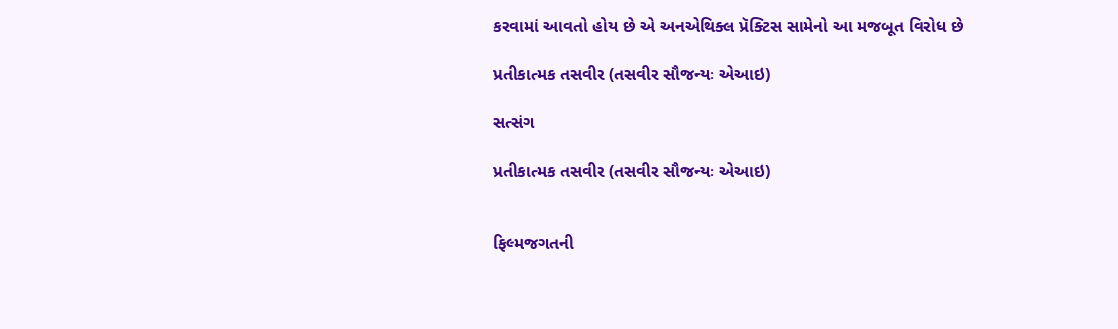કરવામાં આવતો હોય છે એ અનએથિક્લ પ્રૅક્ટિસ સામેનો આ મજબૂત વિરોધ છે

પ્રતીકાત્મક તસવીર (તસવીર સૌજન્યઃ એઆઇ)

સત્સંગ

પ્રતીકાત્મક તસવીર (તસવીર સૌજન્યઃ એઆઇ)


ફિલ્મજગતની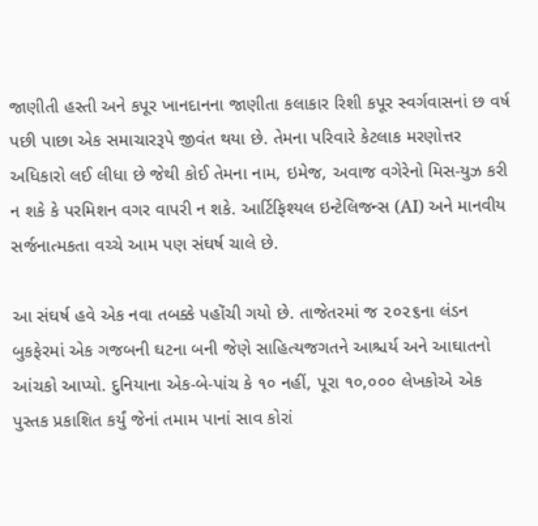જાણીતી હસ્તી અને કપૂર ખાનદાનના જાણીતા કલાકાર રિશી કપૂર સ્વર્ગવાસનાં છ વર્ષ પછી પાછા એક સમાચારરૂપે જીવંત થયા છે. તેમના પરિવારે કેટલાક મરણોત્તર અધિકારો લઈ લીધા છે જેથી કોઈ તેમના નામ, ઇમેજ, અવાજ વગેરેનો મિસ-યુઝ કરી ન શકે કે પરમિશન વગર વાપરી ન શકે. આર્ટિફિશ્યલ ઇન્ટેલિજન્સ (AI) અને માનવીય સર્જનાત્મકતા વચ્ચે આમ પણ સંઘર્ષ ચાલે છે.

આ સંઘર્ષ હવે એક નવા તબક્કે પહોંચી ગયો છે. તાજેતરમાં જ ૨૦૨૬ના લંડન બુકફેરમાં એક ગજબની ઘટના બની જેણે સાહિત્યજગતને આશ્ચર્ય અને આઘાતનો આંચકો આપ્યો. દુનિયાના એક-બે-પાંચ કે ૧૦ નહીં, પૂરા ૧૦,૦૦૦ લેખકોએ એક પુસ્તક પ્રકાશિત કર્યું જેનાં તમામ પાનાં સાવ કોરાં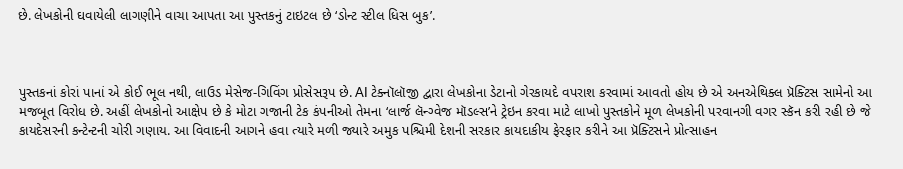છે. લેખકોની ઘવાયેલી લાગણીને વાચા આપતા આ પુસ્તકનું ટાઇટલ છે ‘ડોન્ટ સ્ટીલ ધિસ બુક’.



પુસ્તકનાં કોરાં પાનાં એ કોઈ ભૂલ નથી, લાઉડ મેસેજ-ગિવિંગ પ્રોસેસરૂપ છે. AI ટેક્નૉલૉજી દ્વારા લેખકોના ડેટાનો ગેરકાયદે વપરાશ કરવામાં આવતો હોય છે એ અનએથિક્લ પ્રૅક્ટિસ સામેનો આ મજબૂત વિરોધ છે. અહીં લેખકોનો આક્ષેપ છે કે મોટા ગજાની ટેક કંપનીઓ તેમના ‘લાર્જ લૅન્ગ્વેજ મૉડલ્સ’ને ટ્રેઇન કરવા માટે લાખો પુસ્તકોને મૂળ લેખકોની પરવાનગી વગર સ્કૅન કરી રહી છે જે કાયદેસરની કન્ટેન્ટની ચોરી ગણાય. આ વિવાદની આગને હવા ત્યારે મળી જ્યારે અમુક પશ્ચિમી દેશની સરકાર કાયદાકીય ફેરફાર કરીને આ પ્રૅક્ટિસને પ્રોત્સાહન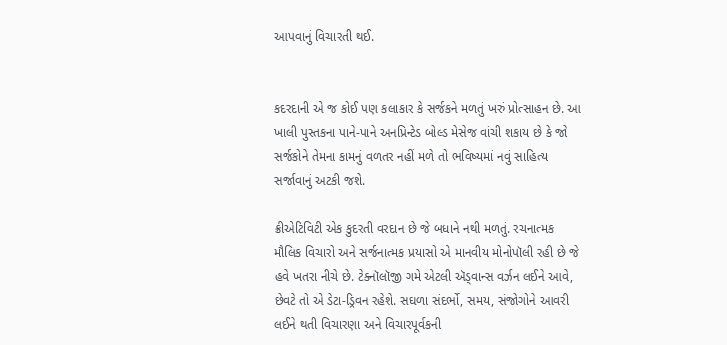આપવાનું વિચારતી થઈ.


કદરદાની એ જ કોઈ પણ કલાકાર કે સર્જકને મળતું ખરું પ્રોત્સાહન છે. આ ખાલી પુસ્તકના પાને-પાને અનપ્રિન્ટેડ બોલ્ડ મેસેજ વાંચી શકાય છે કે જો સર્જકોને તેમના કામનું વળતર નહીં મળે તો ભવિષ્યમાં નવું સાહિત્ય સર્જાવાનું અટકી જશે.

ક્રીએટિવિટી એક કુદરતી વરદાન છે જે બધાને નથી મળતું. રચનાત્મક મૌલિક વિચારો અને સર્જનાત્મક પ્રયાસો એ માનવીય મોનોપૉલી રહી છે જે હવે ખતરા નીચે છે. ટેક્નૉલૉજી ગમે એટલી ઍડ્વાન્સ વર્ઝન લઈને આવે, છેવટે તો એ ડેટા-ડ્રિવન રહેશે. સઘળા સંદર્ભો, સમય, સંજોગોને આવરી લઈને થતી વિચારણા અને વિચારપૂર્વકની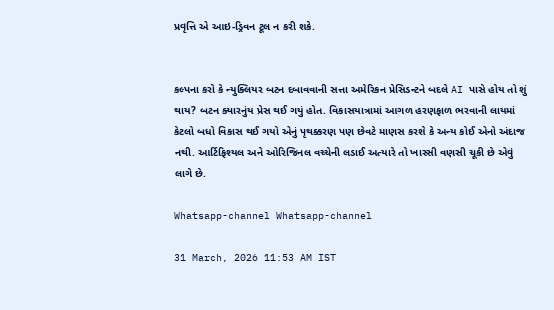પ્રવૃત્તિ એ આઇ-ડ્રિવન ટૂલ ન કરી શકે.


કલ્પના કરો કે ન્યુક્લિયર બટન દબાવવાની સત્તા અમેરિકન પ્રેસિડન્ટને બદલે AI પાસે હોય તો શું થાય? બટન ક્યારનુંય પ્રેસ થઈ ગયું હોત. વિકાસયાત્રામાં આગળ હરણફાળ ભરવાની લાયમાં કેટલો બધો વિકાસ થઈ ગયો એનું પૃથક્કરણ પણ છેવટે માણસ કરશે કે અન્ય કોઈ એનો અંદાજ નથી. આર્ટિફિશ્યલ અને ઓરિજિનલ વચ્ચેની લડાઈ અત્યારે તો ખાસ્સી વણસી ચૂકી છે એવું લાગે છે.

Whatsapp-channel Whatsapp-channel

31 March, 2026 11:53 AM IST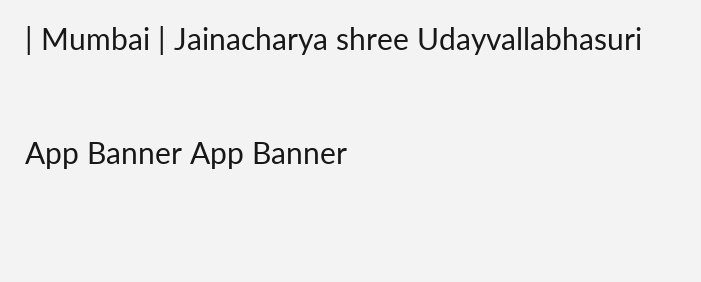| Mumbai | Jainacharya shree Udayvallabhasuri

App Banner App Banner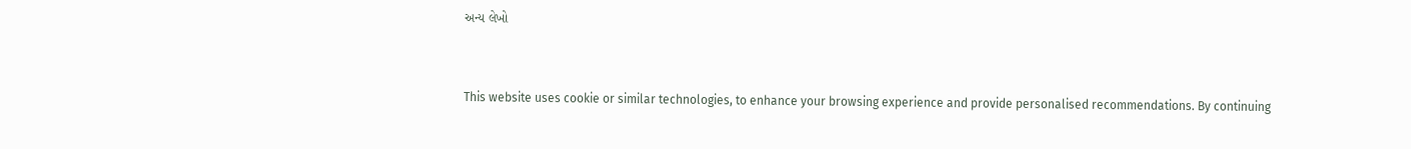અન્ય લેખો


This website uses cookie or similar technologies, to enhance your browsing experience and provide personalised recommendations. By continuing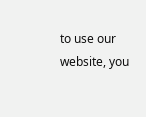to use our website, you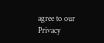agree to our Privacy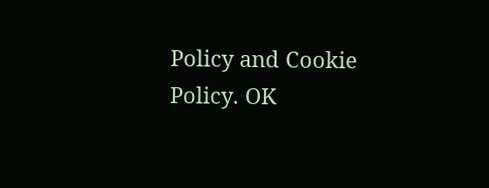Policy and Cookie Policy. OK